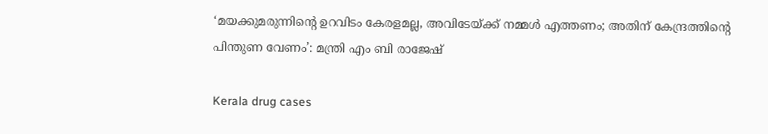‘മയക്കുമരുന്നിന്റെ ഉറവിടം കേരളമല്ല, അവിടേയ്ക്ക് നമ്മൾ എത്തണം; അതിന് കേന്ദ്രത്തിന്റെ പിന്തുണ വേണം’: മന്ത്രി എം ബി രാജേഷ്

Kerala drug cases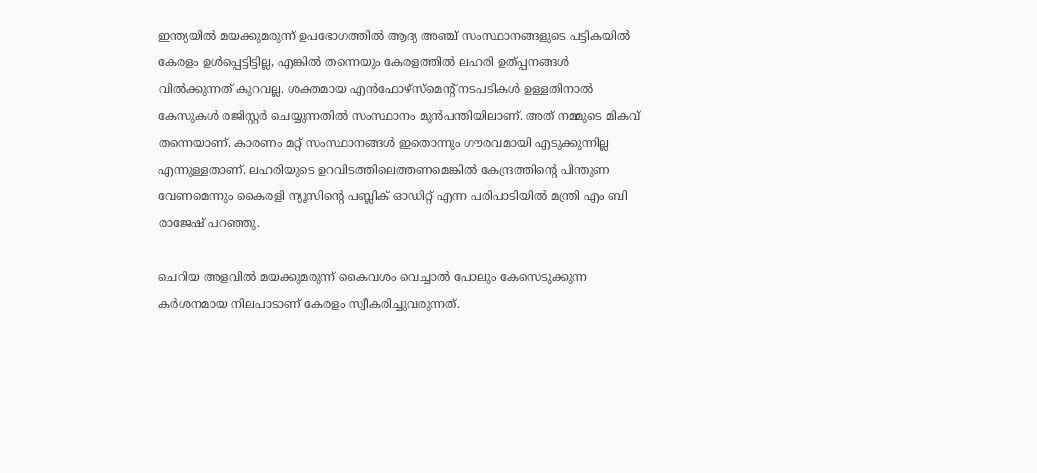ഇന്ത്യയിൽ മയക്കുമരുന്ന് ഉപഭോഗത്തിൽ ആദ്യ അഞ്ച് സംസ്ഥാനങ്ങളുടെ പട്ടികയിൽ കേരളം ഉൾപ്പെട്ടിട്ടില്ല, എങ്കിൽ തന്നെയും കേരളത്തിൽ ലഹരി ഉത്പ്പനങ്ങൾ വിൽക്കുന്നത് കുറവല്ല. ശക്തമായ എൻഫോഴ്‌സ്‌മെന്റ് നടപടികൾ ഉള്ളതിനാൽ കേസുകൾ രജിസ്റ്റർ ചെയ്യുന്നതിൽ സംസ്ഥാനം മുൻപന്തിയിലാണ്. അത് നമ്മുടെ മികവ് തന്നെയാണ്. കാരണം മറ്റ് സംസ്ഥാനങ്ങൾ ഇതൊന്നും ഗൗരവമായി എടുക്കുന്നില്ല എന്നുള്ളതാണ്. ലഹരിയുടെ ഉറവിടത്തിലെത്തണമെങ്കിൽ കേന്ദ്രത്തിന്റെ പിന്തുണ വേണമെന്നും കൈരളി ന്യൂസിന്റെ പബ്ലിക് ഓഡിറ്റ് എന്ന പരിപാടിയിൽ മന്ത്രി എം ബി രാജേഷ് പറഞ്ഞു.

ചെറിയ അളവിൽ മയക്കുമരുന്ന് കൈവശം വെച്ചാൽ പോലും കേസെടുക്കുന്ന കർശനമായ നിലപാടാണ് കേരളം സ്വീകരിച്ചുവരുന്നത്.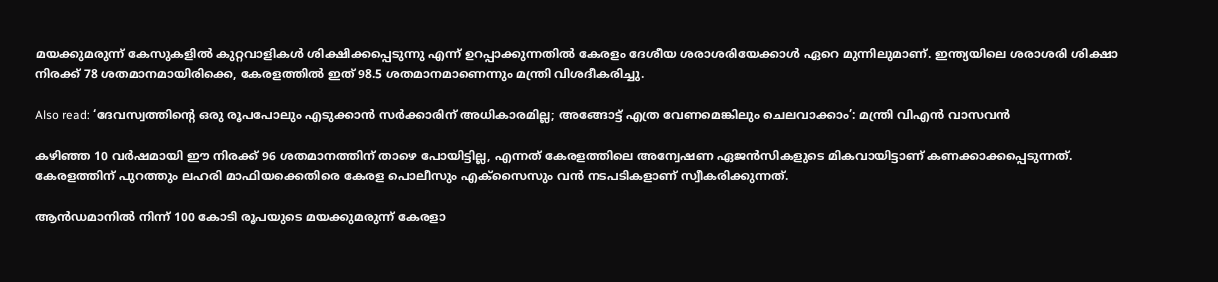മയക്കുമരുന്ന് കേസുകളിൽ കുറ്റവാളികൾ ശിക്ഷിക്കപ്പെടുന്നു എന്ന് ഉറപ്പാക്കുന്നതിൽ കേരളം ദേശീയ ശരാശരിയേക്കാൾ ഏറെ മുന്നിലുമാണ്. ഇന്ത്യയിലെ ശരാശരി ശിക്ഷാ നിരക്ക് 78 ശതമാനമായിരിക്കെ, കേരളത്തിൽ ഇത് 98.5 ശതമാനമാണെന്നും മന്ത്രി വിശദീകരിച്ചു.

Also read: ‘ദേവസ്വത്തിന്റെ ഒരു രൂപപോലും എടുക്കാൻ സർക്കാരിന് അധികാരമില്ല; അങ്ങോട്ട് എത്ര വേണമെങ്കിലും ചെലവാക്കാം’: മന്ത്രി വിഎൻ വാസവൻ

കഴിഞ്ഞ 10 വർഷമായി ഈ നിരക്ക് 96 ശതമാനത്തിന് താഴെ പോയിട്ടില്ല, എന്നത് കേരളത്തിലെ അന്വേഷണ ഏജൻസികളുടെ മികവായിട്ടാണ് കണക്കാക്കപ്പെടുന്നത്. കേരളത്തിന് പുറത്തും ലഹരി മാഫിയക്കെതിരെ കേരള പൊലീസും എക്സൈസും വൻ നടപടികളാണ് സ്വീകരിക്കുന്നത്.

ആൻഡമാനിൽ നിന്ന് 100 കോടി രൂപയുടെ മയക്കുമരുന്ന് കേരളാ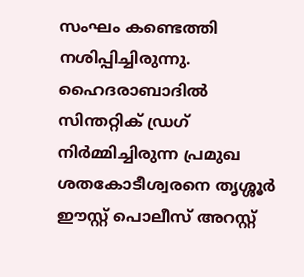സംഘം കണ്ടെത്തി നശിപ്പിച്ചിരുന്നു. ഹൈദരാബാദിൽ സിന്തറ്റിക് ഡ്രഗ് നിർമ്മിച്ചിരുന്ന പ്രമുഖ ശതകോടീശ്വരനെ തൃശ്ശൂർ ഈസ്റ്റ് പൊലീസ് അറസ്റ്റ്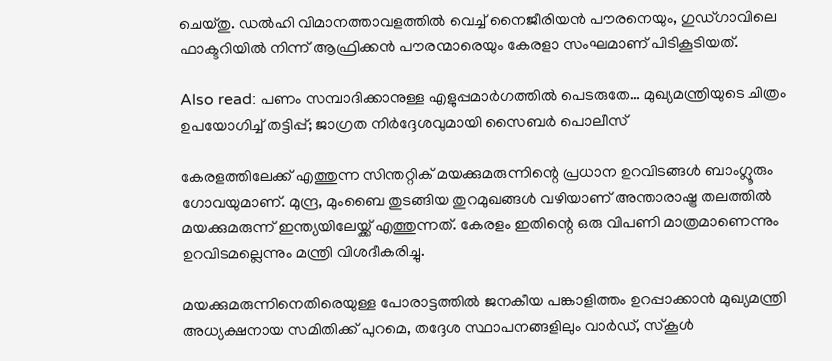ചെയ്തു. ഡൽഹി വിമാനത്താവളത്തിൽ വെച്ച് നൈജീരിയൻ പൗരനെയും, ഗുഡ്ഗാവിലെ ഫാക്ടറിയിൽ നിന്ന് ആഫ്രിക്കൻ പൗരന്മാരെയും കേരളാ സംഘമാണ് പിടികൂടിയത്.

Also read: പണം സമ്പാദിക്കാനുള്ള എളുപ്പമാർഗത്തിൽ പെടരുതേ… മുഖ്യമന്ത്രിയുടെ ചിത്രം ഉപയോഗിച്ച് തട്ടിപ്പ്; ജാഗ്രത നിർദ്ദേശവുമായി സൈബർ പൊലീസ്

കേരളത്തിലേക്ക് എത്തുന്ന സിന്തറ്റിക് മയക്കുമരുന്നിന്റെ പ്രധാന ഉറവിടങ്ങൾ ബാംഗ്ലൂരും ഗോവയുമാണ്. മുന്ദ്ര, മുംബൈ തുടങ്ങിയ തുറമുഖങ്ങൾ വഴിയാണ് അന്താരാഷ്ട്ര തലത്തിൽ മയക്കുമരുന്ന് ഇന്ത്യയിലേയ്ക്ക് എത്തുന്നത്. കേരളം ഇതിന്റെ ഒരു വിപണി മാത്രമാണെന്നും ഉറവിടമല്ലെന്നും മന്ത്രി വിശദീകരിച്ചു.

മയക്കുമരുന്നിനെതിരെയുള്ള പോരാട്ടത്തിൽ ജനകീയ പങ്കാളിത്തം ഉറപ്പാക്കാൻ മുഖ്യമന്ത്രി അധ്യക്ഷനായ സമിതിക്ക് പുറമെ, തദ്ദേശ സ്ഥാപനങ്ങളിലും വാർഡ്, സ്കൂൾ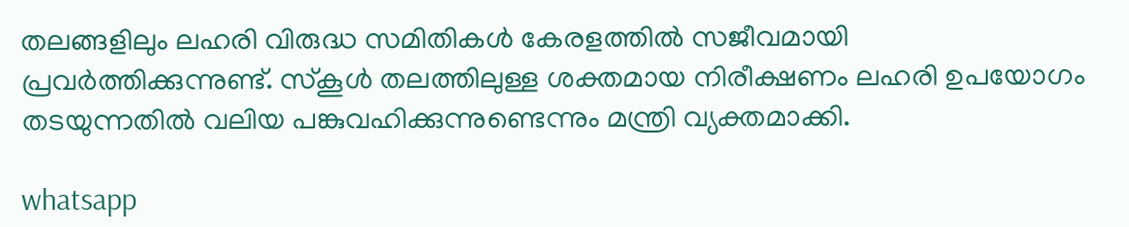തലങ്ങളിലും ലഹരി വിരുദ്ധ സമിതികൾ കേരളത്തിൽ സജീവമായി പ്രവർത്തിക്കുന്നുണ്ട്. സ്കൂൾ തലത്തിലുള്ള ശക്തമായ നിരീക്ഷണം ലഹരി ഉപയോഗം തടയുന്നതിൽ വലിയ പങ്കുവഹിക്കുന്നുണ്ടെന്നും മന്ത്രി വ്യക്തമാക്കി.

whatsapp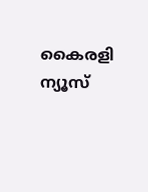കൈരളി ന്യൂസ്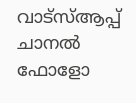വാട്‌സ്ആപ്പ് ചാനല്‍ ഫോളോ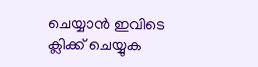ചെയ്യാന്‍ ഇവിടെ ക്ലിക്ക് ചെയ്യുക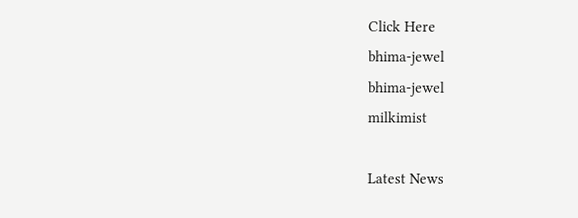Click Here
bhima-jewel
bhima-jewel
milkimist

Latest News